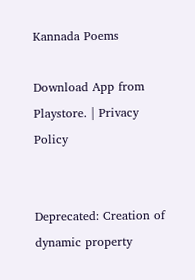Kannada Poems

Download App from Playstore. | Privacy Policy


Deprecated: Creation of dynamic property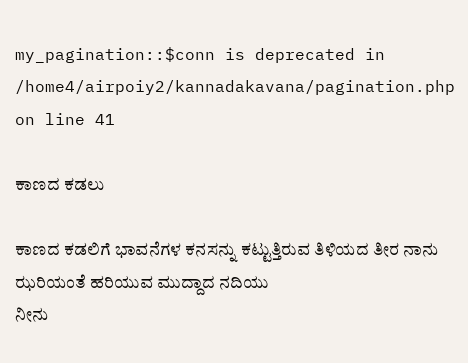my_pagination::$conn is deprecated in /home4/airpoiy2/kannadakavana/pagination.php on line 41

ಕಾಣದ ಕಡಲು

ಕಾಣದ ಕಡಲಿಗೆ ಭಾವನೆಗಳ ಕನಸನ್ನು ಕಟ್ಟುತ್ತಿರುವ ತಿಳಿಯದ ತೀರ ನಾನು
ಝರಿಯಂತೆ ಹರಿಯುವ ಮುದ್ದಾದ ನದಿಯು
ನೀನು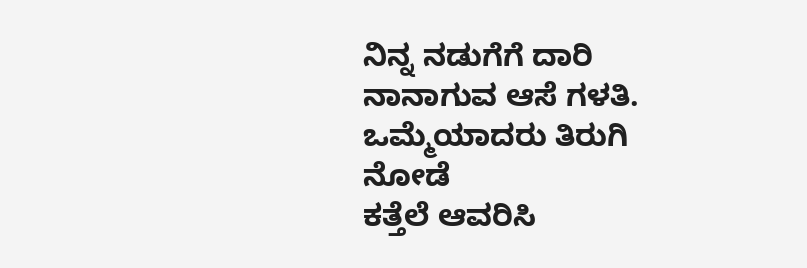ನಿನ್ನ ನಡುಗೆಗೆ ದಾರಿ ನಾನಾಗುವ ಆಸೆ ಗಳತಿ.
ಒಮ್ಮೆಯಾದರು ತಿರುಗಿ ನೋಡೆ
ಕತ್ತೆಲೆ ಆವರಿಸಿ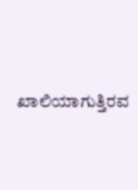ಖಾಲಿಯಾಗುತ್ತಿರವ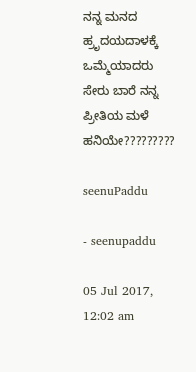ನನ್ನ ಮನದ ಹ್ರೃದಯದಾಳಕ್ಕೆ ಒಮ್ಮೆಯಾದರು
ಸೇರು ಬಾರೆ ನನ್ನ ಪ್ರೀತಿಯ ಮಳೆ ಹನಿಯೇ?????????

seenuPaddu

- seenupaddu

05 Jul 2017, 12:02 am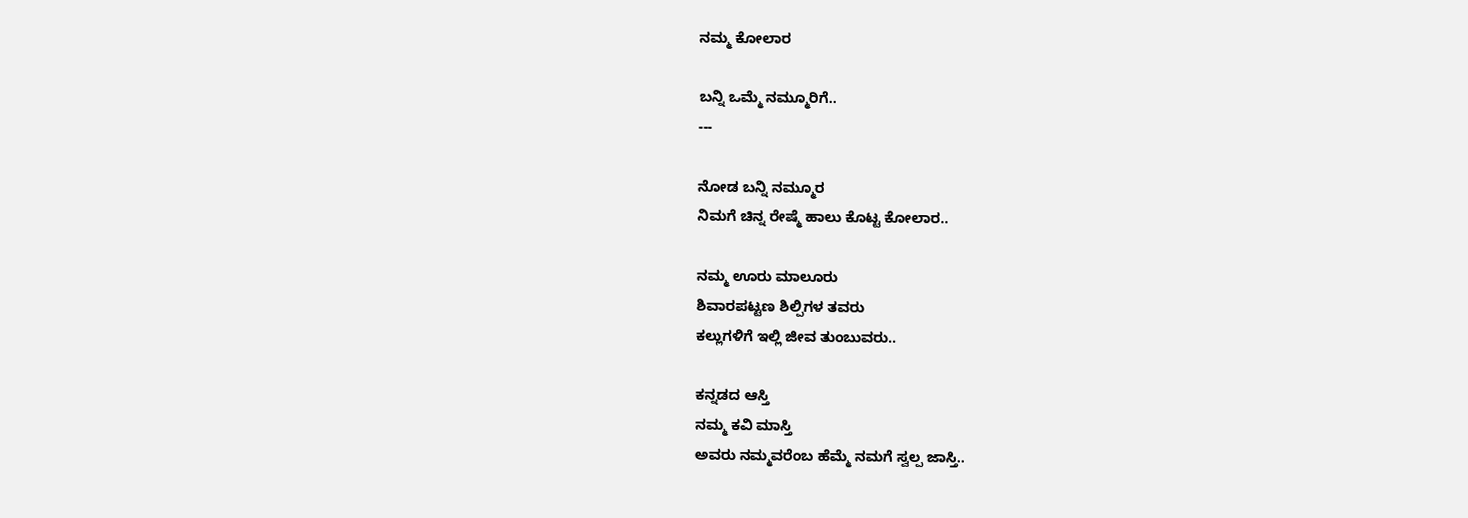ನಮ್ಮ ಕೋಲಾರ

ಬನ್ನಿ ಒಮ್ಮೆ ನಮ್ಮೂರಿಗೆ..
---

ನೋಡ ಬನ್ನಿ ನಮ್ಮೂರ
ನಿಮಗೆ ಚಿನ್ನ ರೇಷ್ಮೆ ಹಾಲು ಕೊಟ್ಟ ಕೋಲಾರ..

ನಮ್ಮ ಊರು ಮಾಲೂರು
ಶಿವಾರಪಟ್ಟಣ ಶಿಲ್ಪಿಗಳ ತವರು
ಕಲ್ಲುಗಳಿಗೆ ಇಲ್ಲಿ ಜೀವ ತುಂಬುವರು..

ಕನ್ನಡದ ಆಸ್ತಿ
ನಮ್ಮ ಕವಿ ಮಾಸ್ತಿ
ಅವರು ನಮ್ಮವರೆಂಬ ಹೆಮ್ಮೆ ನಮಗೆ ಸ್ವಲ್ಪ ಜಾಸ್ತಿ..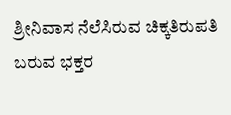ಶ್ರೀನಿವಾಸ ನೆಲೆಸಿರುವ ಚಿಕ್ಕತಿರುಪತಿ
ಬರುವ ಭಕ್ತರ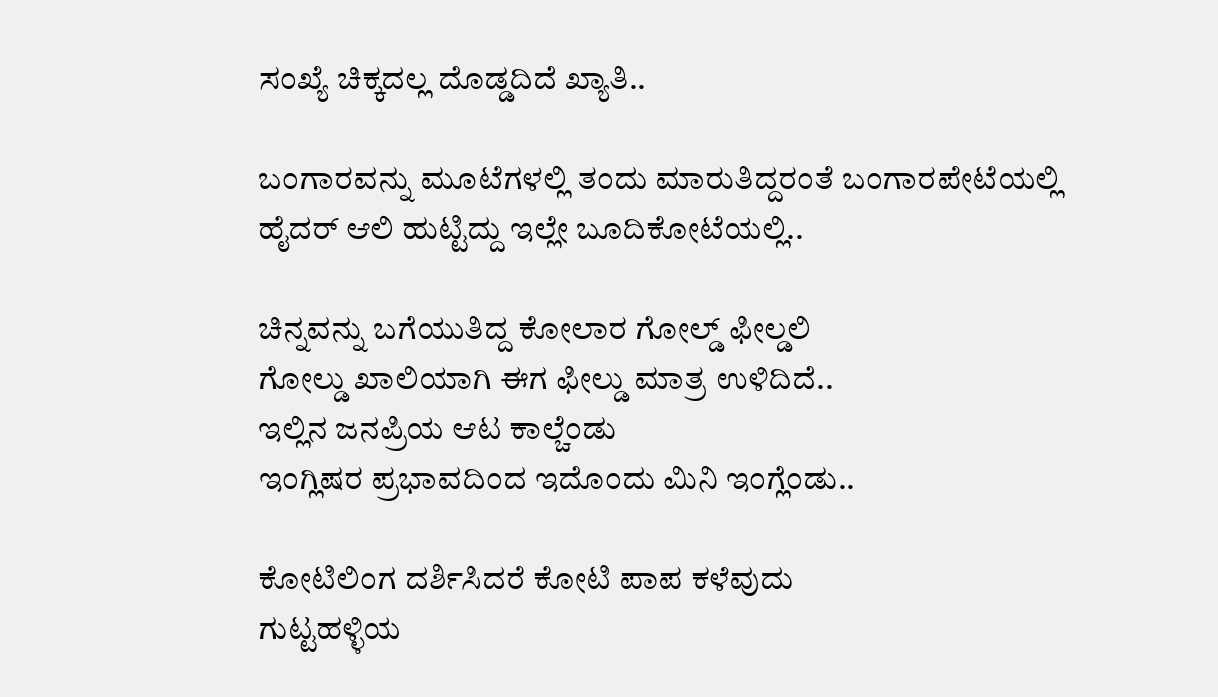ಸಂಖ್ಯೆ ಚಿಕ್ಕದಲ್ಲ ದೊಡ್ಡದಿದೆ ಖ್ಯಾತಿ..

ಬಂಗಾರವನ್ನು ಮೂಟೆಗಳಲ್ಲಿ ತಂದು ಮಾರುತಿದ್ದರಂತೆ ಬಂಗಾರಪೇಟೆಯಲ್ಲಿ
ಹೈದರ್ ಆಲಿ ಹುಟ್ಟಿದ್ದು ಇಲ್ಲೇ ಬೂದಿಕೋಟೆಯಲ್ಲಿ..

ಚಿನ್ನವನ್ನು ಬಗೆಯುತಿದ್ದ ಕೋಲಾರ ಗೋಲ್ಡ್ ಫೀಲ್ಡಲಿ
ಗೋಲ್ಡು ಖಾಲಿಯಾಗಿ ಈಗ ಫೀಲ್ಡು ಮಾತ್ರ ಉಳಿದಿದೆ..
ಇಲ್ಲಿನ ಜನಪ್ರಿಯ ಆಟ ಕಾಲ್ಚೆಂಡು
ಇಂಗ್ಲಿಷರ ಪ್ರಭಾವದಿಂದ ಇದೊಂದು ಮಿನಿ ಇಂಗ್ಲೆಂಡು..

ಕೋಟಿಲಿಂಗ ದರ್ಶಿಸಿದರೆ ಕೋಟಿ ಪಾಪ ಕಳೆವುದು
ಗುಟ್ಟಹಳ್ಳಿಯ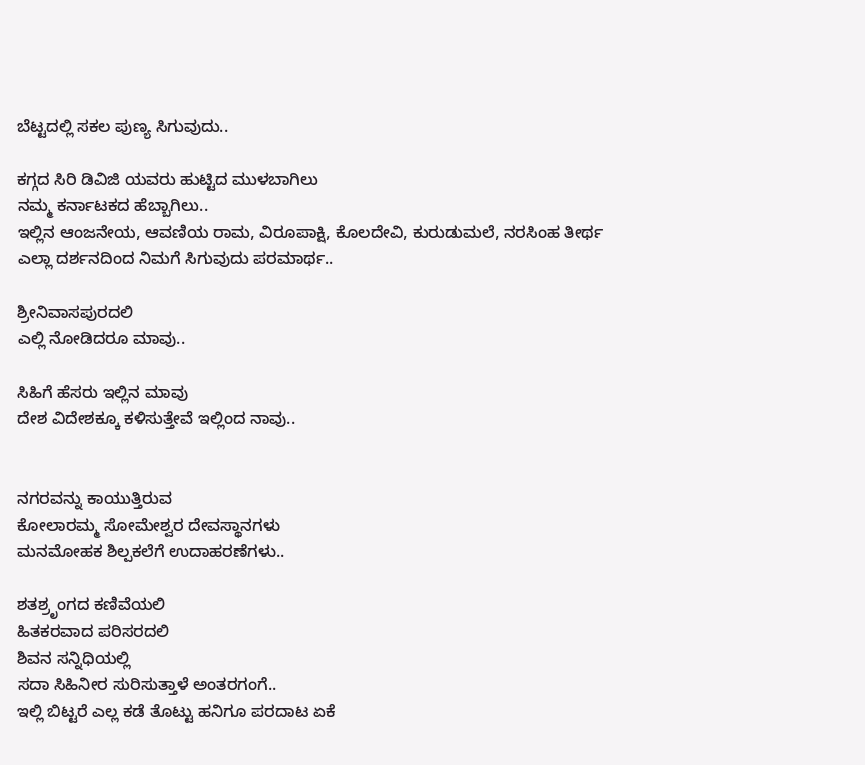ಬೆಟ್ಟದಲ್ಲಿ ಸಕಲ ಪುಣ್ಯ ಸಿಗುವುದು..

ಕಗ್ಗದ ಸಿರಿ ಡಿವಿಜಿ ಯವರು ಹುಟ್ಟಿದ ಮುಳಬಾಗಿಲು
ನಮ್ಮ ಕರ್ನಾಟಕದ ಹೆಬ್ಬಾಗಿಲು..
ಇಲ್ಲಿನ ಆಂಜನೇಯ, ಆವಣಿಯ ರಾಮ, ವಿರೂಪಾಕ್ಷಿ, ಕೊಲದೇವಿ, ಕುರುಡುಮಲೆ, ನರಸಿಂಹ ತೀರ್ಥ
ಎಲ್ಲಾ ದರ್ಶನದಿಂದ ನಿಮಗೆ ಸಿಗುವುದು ಪರಮಾರ್ಥ..

ಶ್ರೀನಿವಾಸಪುರದಲಿ
ಎಲ್ಲಿ ನೋಡಿದರೂ ಮಾವು..

ಸಿಹಿಗೆ ಹೆಸರು ಇಲ್ಲಿನ ಮಾವು
ದೇಶ ವಿದೇಶಕ್ಕೂ ಕಳಿಸುತ್ತೇವೆ ಇಲ್ಲಿಂದ ನಾವು..


ನಗರವನ್ನು ಕಾಯುತ್ತಿರುವ
ಕೋಲಾರಮ್ಮ ಸೋಮೇಶ್ವರ ದೇವಸ್ಥಾನಗಳು
ಮನಮೋಹಕ ಶಿಲ್ಪಕಲೆಗೆ ಉದಾಹರಣೆಗಳು..

ಶತಶ್ರೃಂಗದ ಕಣಿವೆಯಲಿ
ಹಿತಕರವಾದ ಪರಿಸರದಲಿ
ಶಿವನ ಸನ್ನಿಧಿಯಲ್ಲಿ
ಸದಾ ಸಿಹಿನೀರ ಸುರಿಸುತ್ತಾಳೆ ಅಂತರಗಂಗೆ..
ಇಲ್ಲಿ ಬಿಟ್ಟರೆ ಎಲ್ಲ ಕಡೆ ತೊಟ್ಟು ಹನಿಗೂ ಪರದಾಟ ಏಕೆ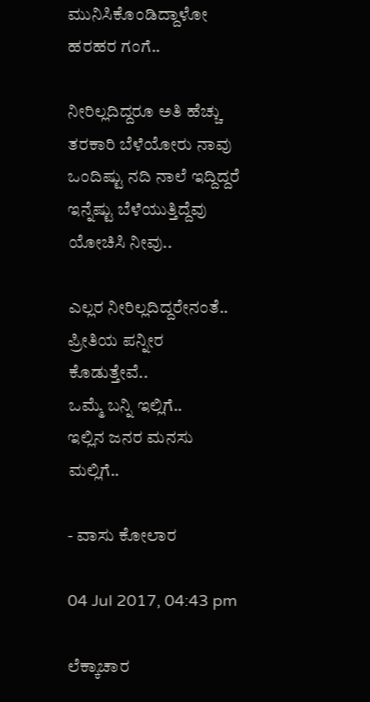ಮುನಿಸಿಕೊಂಡಿದ್ದಾಳೋ ಹರಹರ ಗಂಗೆ..

ನೀರಿಲ್ಲದಿದ್ದರೂ ಅತಿ ಹೆಚ್ಚು ತರಕಾರಿ ಬೆಳೆಯೋರು ನಾವು
ಒಂದಿಷ್ಟು ನದಿ ನಾಲೆ ಇದ್ದಿದ್ದರೆ ಇನ್ನೆಷ್ಟು ಬೆಳೆಯುತ್ತಿದ್ದೆವು
ಯೋಚಿಸಿ ನೀವು..

ಎಲ್ಲರ ನೀರಿಲ್ಲದಿದ್ದರೇನಂತೆ..
ಪ್ರೀತಿಯ ಪನ್ನೀರ ಕೊಡುತ್ತೇವೆ..
ಒಮ್ಮೆ ಬನ್ನಿ ಇಲ್ಲಿಗೆ..
ಇಲ್ಲಿನ ಜನರ ಮನಸು ಮಲ್ಲಿಗೆ..

- ವಾಸು ಕೋಲಾರ

04 Jul 2017, 04:43 pm

ಲೆಕ್ಕಾಚಾರ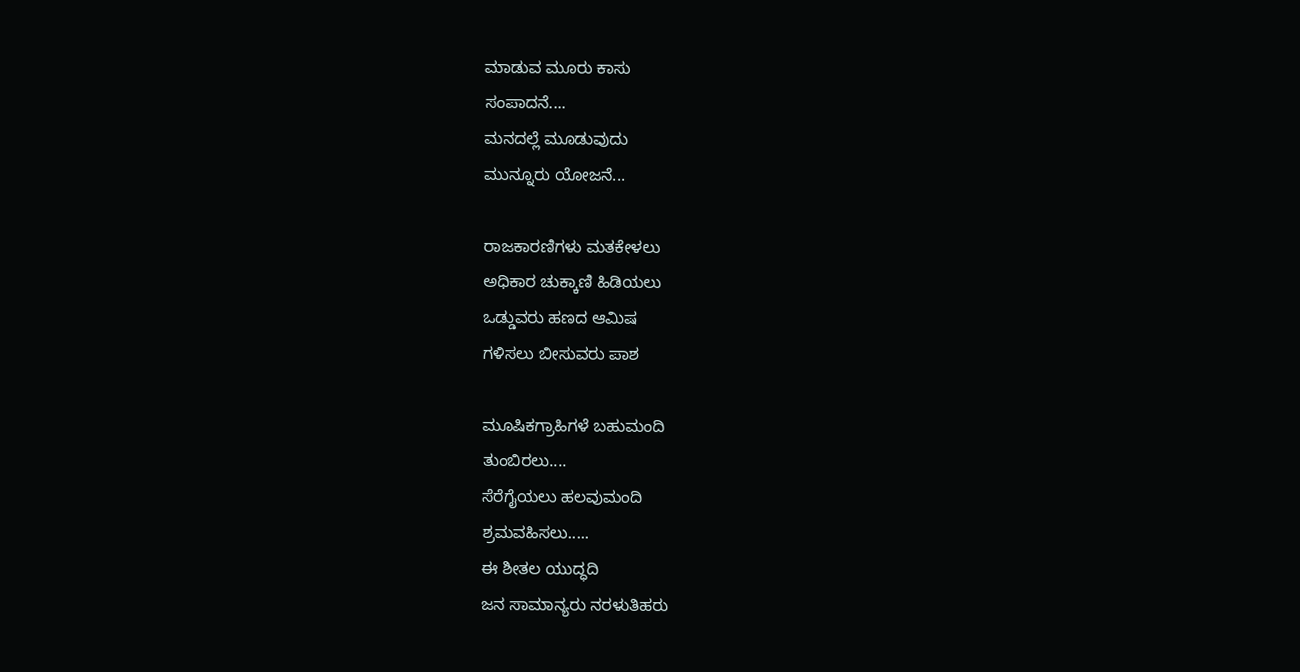ಮಾಡುವ ಮೂರು ಕಾಸು
ಸಂಪಾದನೆ....
ಮನದಲ್ಲೆ ಮೂಡುವುದು
ಮುನ್ನೂರು ಯೋಜನೆ...

ರಾಜಕಾರಣಿಗಳು ಮತಕೇಳಲು
ಅಧಿಕಾರ ಚುಕ್ಕಾಣಿ ಹಿಡಿಯಲು
ಒಡ್ಡುವರು ಹಣದ ಆಮಿಷ
ಗಳಿಸಲು ಬೀಸುವರು ಪಾಶ

ಮೂಷಿಕಗ್ರಾಹಿಗಳೆ ಬಹುಮಂದಿ
ತುಂಬಿರಲು....
ಸೆರೆಗೈಯಲು ಹಲವುಮಂದಿ
ಶ್ರಮವಹಿಸಲು.....
ಈ ಶೀತಲ ಯುದ್ಧದಿ
ಜನ ಸಾಮಾನ್ಯರು ನರಳುತಿಹರು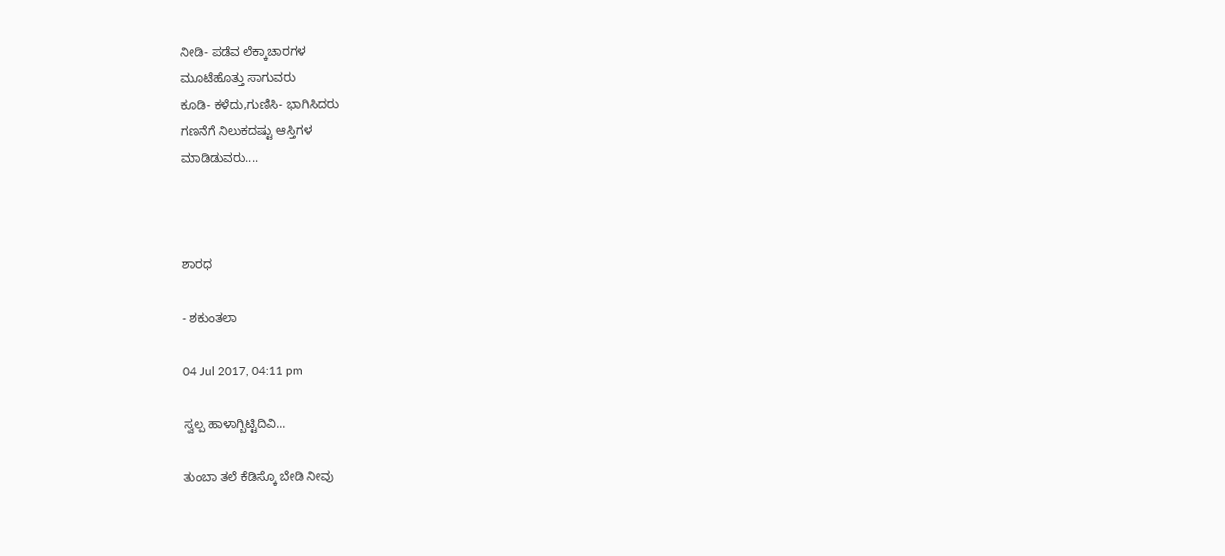ನೀಡಿ- ಪಡೆವ ಲೆಕ್ಕಾಚಾರಗಳ
ಮೂಟೆಹೊತ್ತು ಸಾಗುವರು
ಕೂಡಿ- ಕಳೆದು,ಗುಣಿಸಿ- ಭಾಗಿಸಿದರು
ಗಣನೆಗೆ ನಿಲುಕದಷ್ಟು ಆಸ್ತಿಗಳ
ಮಾಡಿಡುವರು....



ಶಾರಧ

- ಶಕುಂತಲಾ

04 Jul 2017, 04:11 pm

ಸ್ವಲ್ಪ ಹಾಳಾಗ್ಬಿಟ್ಟಿದಿವಿ...

ತುಂಬಾ ತಲೆ‌ ಕೆಡಿಸ್ಕೊ‌ ಬೇಡಿ ನೀವು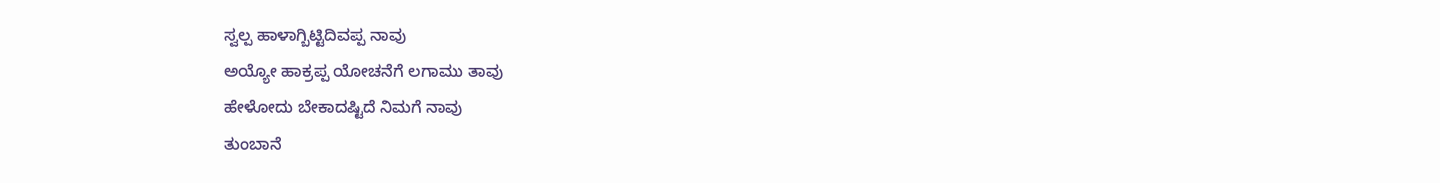ಸ್ವಲ್ಪ ಹಾಳಾಗ್ಬಿಟ್ಟಿದಿವಪ್ಪ ನಾವು
ಅಯ್ಯೋ ಹಾಕ್ರಪ್ಪ ಯೋಚನೆಗೆ ಲಗಾಮು ತಾವು
ಹೇಳೋದು ಬೇಕಾದಷ್ಟಿದೆ ನಿಮಗೆ ನಾವು
ತುಂಬಾನೆ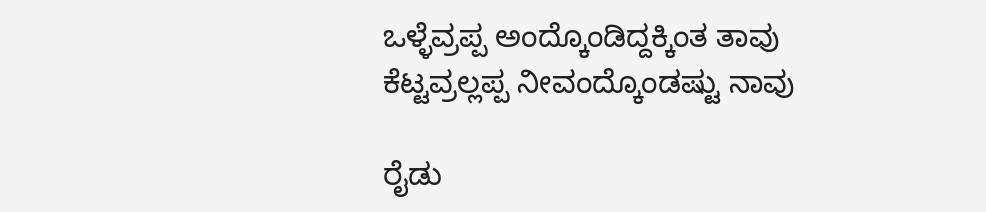ಒಳ್ಳೆವ್ರಪ್ಪ ಅಂದ್ಕೊಂಡಿದ್ದಕ್ಕಿಂತ ತಾವು
ಕೆಟ್ಟವ್ರಲ್ಲಪ್ಪ ನೀವಂದ್ಕೊಂಡಷ್ಟು ನಾವು

ರೈಡು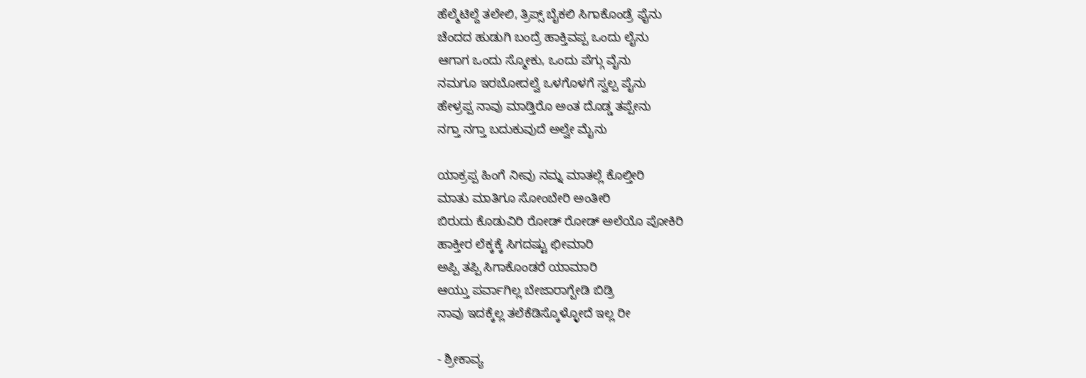ಹೆಲ್ಮೆಟಿಲ್ದೆ ತಲೇಲಿ, ತ್ರಿಪ್ಸ್ ಬೈಕಲಿ ಸಿಗಾಕೊಂಡ್ರೆ ಫೈನು
ಚೆಂದದ ಹುಡುಗಿ ಬಂದ್ರೆ ಹಾಕ್ತಿವಪ್ಪ ಒಂದು ಲೈನು
ಆಗಾಗ ಒಂದು ಸ್ಮೋಕು, ಒಂದು ಪೆಗ್ಗು ವೈನು
ನಮಗೂ ಇರಬೋದಲ್ವೆ ಒಳಗೊಳಗೆ ಸ್ವಲ್ಪ ಪೈನು
ಹೇಳ್ರಪ್ಪ ನಾವು ಮಾಡ್ತಿರೊ ಅಂತ ದೊಡ್ಡ ತಪ್ಪೇನು
ನಗ್ತಾ ನಗ್ತಾ ಬದುಕುವುದೆ ಅಲ್ವೇ ಮೈನು

ಯಾಕ್ರಪ್ಪ ಹಿಂಗೆ ನೀವು ನಮ್ನ ಮಾತಲ್ಲೆ ಕೊಲ್ತೀರಿ
ಮಾತು ಮಾತಿಗೂ ಸೋಂಬೇರಿ ಅಂತೀರಿ
ಬಿರುದು ಕೊಡುವಿರಿ‌ ರೋಡ್ ರೋಡ್ ಅಲೆಯೊ ಪೋಕಿರಿ
ಹಾಕ್ತೀರ ಲೆಕ್ಕಕ್ಕೆ ಸಿಗದಷ್ಟು ಛೀಮಾರಿ
ಅಪ್ಪಿ ತಪ್ಪಿ ಸಿಗಾಕೊಂಡರೆ ಯಾಮಾರಿ
ಆಯ್ತು ಪರ್ವಾಗಿಲ್ಲ ಬೇಜಾರಾಗ್ಬೇಡಿ ಬಿಡ್ರಿ
ನಾವು ಇದಕ್ಕೆಲ್ಲ ತಲೆಕೆಡಿಸ್ಕೊಳ್ಳೋದೆ ಇಲ್ಲ ರೀ

- ಶ್ರೀಕಾವ್ಯ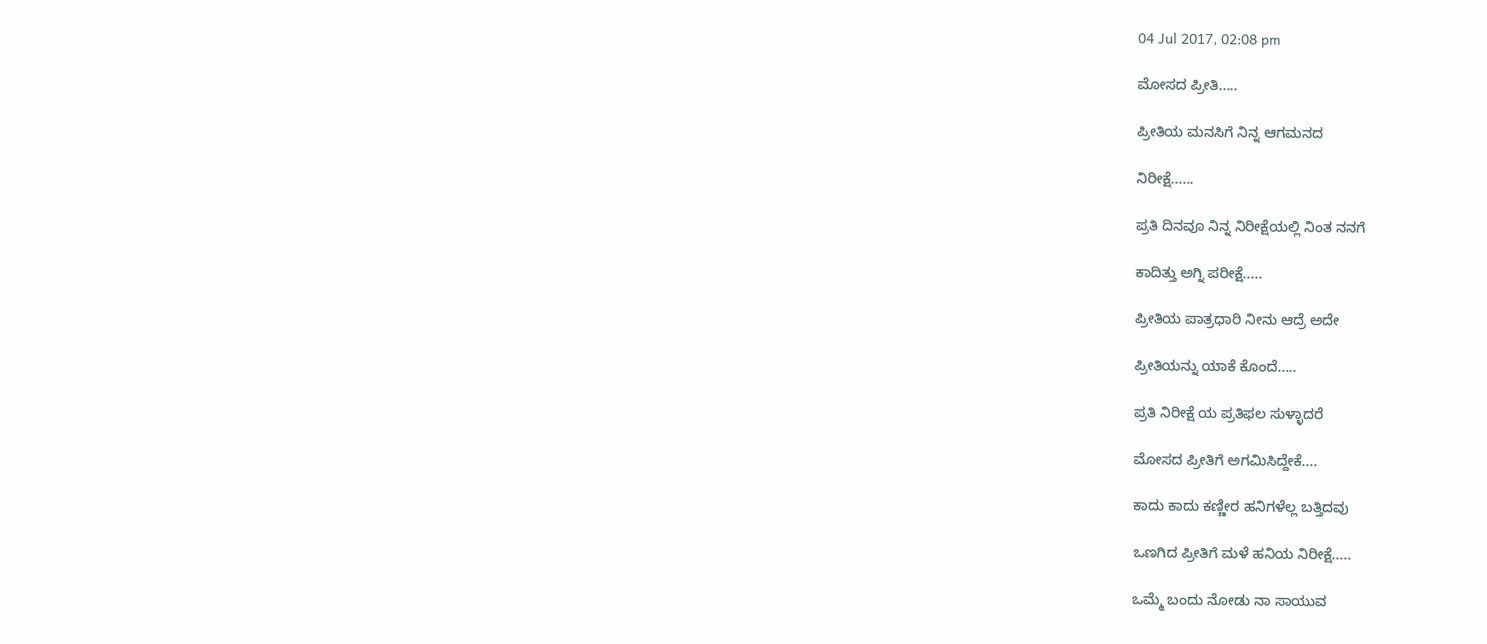04 Jul 2017, 02:08 pm

ಮೋಸದ ಪ್ರೀತಿ.....

ಪ್ರೀತಿಯ ಮನಸಿಗೆ ನಿನ್ನ ಆಗಮನದ

ನಿರೀಕ್ಷೆ......

ಪ್ರತಿ ದಿನವೂ ನಿನ್ನ ನಿರೀಕ್ಷೆಯಲ್ಲಿ ನಿಂತ ನನಗೆ

ಕಾದಿತ್ತು ಅಗ್ನಿ ಪರೀಕ್ಷೆ.....

ಪ್ರೀತಿಯ ಪಾತ್ರಧಾರಿ ನೀನು ಆದ್ರೆ ಅದೇ

ಪ್ರೀತಿಯನ್ನು ಯಾಕೆ ಕೊಂದೆ.....

ಪ್ರತಿ ನಿರೀಕ್ಷೆ ಯ ಪ್ರತಿಫಲ ಸುಳ್ಳಾದರೆ

ಮೋಸದ ಪ್ರೀತಿಗೆ ಅಗಮಿಸಿದ್ದೇಕೆ....

ಕಾದು ಕಾದು ಕಣ್ಣೀರ ಹನಿಗಳೆಲ್ಲ ಬತ್ತಿದವು

ಒಣಗಿದ ಪ್ರೀತಿಗೆ ಮಳೆ ಹನಿಯ ನಿರೀಕ್ಷೆ.....

ಒಮ್ಮೆ ಬಂದು ನೋಡು ನಾ ಸಾಯುವ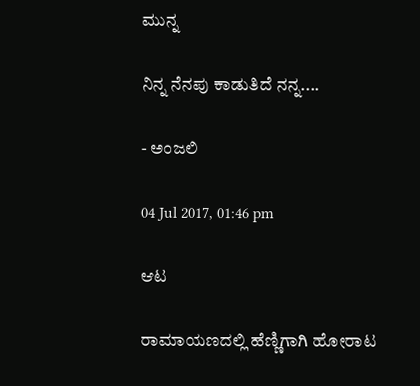ಮುನ್ನ

ನಿನ್ನ ನೆನಪು ಕಾಡುತಿದೆ ನನ್ನ....

- ಅಂಜಲಿ

04 Jul 2017, 01:46 pm

ಆಟ

ರಾಮಾಯಣದಲ್ಲಿ ಹೆಣ್ಣಿಗಾಗಿ ಹೋರಾಟ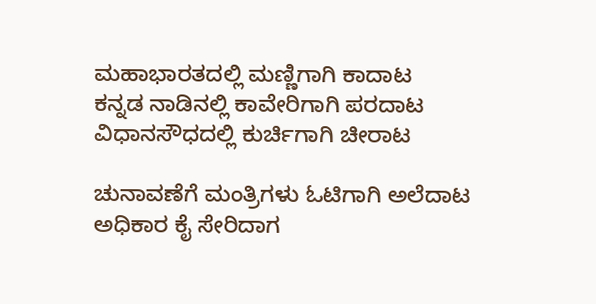ಮಹಾಭಾರತದಲ್ಲಿ ಮಣ್ಣಿಗಾಗಿ ಕಾದಾಟ
ಕನ್ನಡ ನಾಡಿನಲ್ಲಿ ಕಾವೇರಿಗಾಗಿ ಪರದಾಟ
ವಿಧಾನಸೌಧದಲ್ಲಿ ಕುರ್ಚಿಗಾಗಿ ಚೀರಾಟ

ಚುನಾವಣೆಗೆ ಮಂತ್ರಿಗಳು ಓಟಿಗಾಗಿ ಅಲೆದಾಟ
ಅಧಿಕಾರ ಕೖೆ ಸೇರಿದಾಗ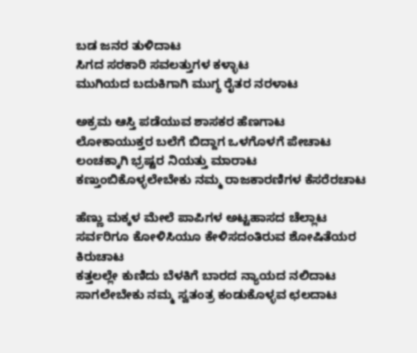ಬಡ ಜನರ ತುಳಿದಾಟ
ಸಿಗದ ಸರಕಾರಿ ಸವಲತ್ತುಗಳ ಕಳ್ಳಾಟ
ಮುಗಿಯದ ಬದುಕಿಗಾಗಿ ಮುಗ್ಧ ರೈತರ ನರಳಾಟ

ಅಕ್ರಮ ಆಸ್ತಿ ಪಡೆಯುವ ಶಾಸಕರ ಹೆಣಗಾಟ
ಲೋಕಾಯುಕ್ತರ ಬಲೆಗೆ ಬಿದ್ದಾಗ ಒಳಗೊಳಗೆ ಪೇಚಾಟ
ಲಂಚಕ್ಕಾಗಿ ಭ್ರಷ್ಟರ ನಿಯತ್ತು ಮಾರಾಟ
ಕಣ್ತುಂಬಿಕೊಳ್ಳಲೇಬೇಕು ನಮ್ಮ ರಾಜಕಾರಣಿಗಳ ಕೆಸರೆರಚಾಟ

ಹೆಣ್ಣು ಮಕ್ಕಳ ಮೇಲೆ ಪಾಪಿಗಳ ಅಟ್ಟಹಾಸದ ಚೆಲ್ಲಾಟ
ಸರ್ವರಿಗೂ ಕೋಳಿಸಿಯೂ ಕೇಳಿಸದಂತಿರುವ ಶೋಷಿತೆಯರ ಕಿರುಚಾಟ
ಕತ್ತಲಲ್ಲೇ ಕುಣಿದು ಬೆಳಕಿಗೆ ಬಾರದ ನ್ಯಾಯದ ನಲಿದಾಟ
ಸಾಗಲೇಬೇಕು ನಮ್ಮ ಸ್ವತಂತ್ರ ಕಂಡುಕೊಳ್ಳವ ಛಲದಾಟ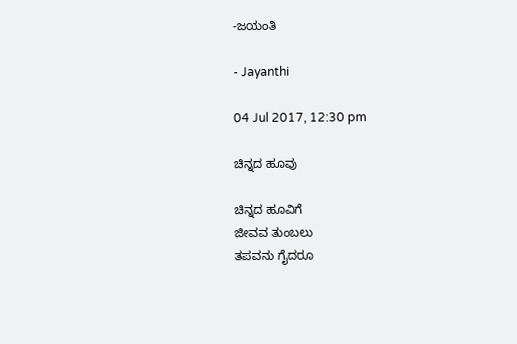-ಜಯಂತಿ

- Jayanthi

04 Jul 2017, 12:30 pm

ಚಿನ್ನದ ಹೂವು

ಚಿನ್ನದ ಹೂವಿಗೆ
ಜೀವವ ತುಂಬಲು
ತಪವನು ಗೈದರೂ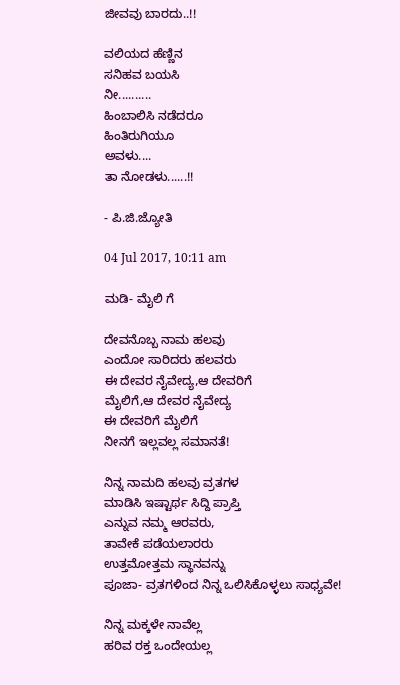ಜೀವವು ಬಾರದು..!!

ವಲಿಯದ ಹೆಣ್ಣಿನ
ಸನಿಹವ ಬಯಸಿ
ನೀ..........
ಹಿಂಬಾಲಿಸಿ ನಡೆದರೂ
ಹಿಂತಿರುಗಿಯೂ
ಅವಳು....
ತಾ ನೋಡಳು......!!

- ಪಿ.ಜಿ.ಜ್ಯೋತಿ

04 Jul 2017, 10:11 am

ಮಡಿ- ಮೈಲಿ ಗೆ

ದೇವನೊಬ್ಬ ನಾಮ ಹಲವು
ಎಂದೋ ಸಾರಿದರು ಹಲವರು
ಈ ದೇವರ ನೈವೇದ್ಯ,ಆ ದೇವರಿಗೆ
ಮೈಲಿಗೆ,ಆ ದೇವರ ನೈವೇದ್ಯ
ಈ ದೇವರಿಗೆ ಮೈಲಿಗೆ
ನೀನಗೆ ಇಲ್ಲವಲ್ಲ ಸಮಾನತೆ!

ನಿನ್ನ ನಾಮದಿ ಹಲವು ವ್ರತಗಳ
ಮಾಡಿಸಿ ಇಷ್ಟಾರ್ಥ ಸಿದ್ದಿ ಪ್ರಾಪ್ತಿ
ಎನ್ನುವ ನಮ್ಮ ಆರವರು,
ತಾವೇಕೆ ಪಡೆಯಲಾರರು
ಉತ್ತಮೋತ್ತಮ ಸ್ಥಾನವನ್ನು
ಪೂಜಾ- ವ್ರತಗಳಿಂದ ನಿನ್ನ ಒಲಿಸಿಕೊಳ್ಳಲು ಸಾಧ್ಯವೇ!

ನಿನ್ನ ಮಕ್ಕಳೇ ನಾವೆಲ್ಲ
ಹರಿವ ರಕ್ತ ಒಂದೇಯಲ್ಲ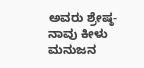ಅವರು ಶ್ರೇಷ್ಠ- ನಾವು ಕೀಳು
ಮನುಜನ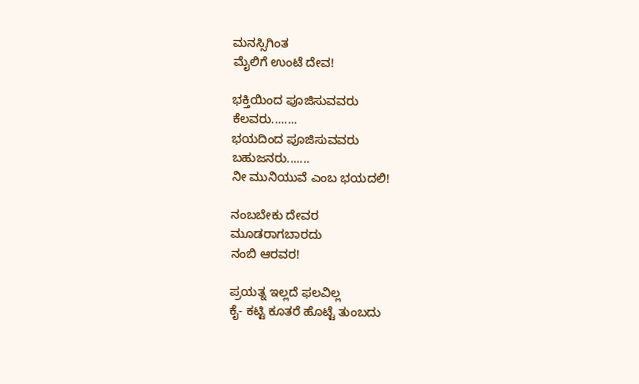ಮನಸ್ಸಿಗಿಂತ
ಮೈಲಿಗೆ ಉಂಟೆ ದೇವ!

ಭಕ್ತಿಯಿಂದ ಪೂಜಿಸುವವರು
ಕೆಲವರು........
ಭಯದಿಂದ ಪೂಜಿಸುವವರು
ಬಹುಜನರು.......
ನೀ ಮುನಿಯುವೆ ಎಂಬ ಭಯದಲಿ!

ನಂಬಬೇಕು ದೇವರ
ಮೂಡರಾಗಬಾರದು
ನಂಬಿ ಆರವರ!

ಪ್ರಯತ್ನ ಇಲ್ಲದೆ ಫಲವಿಲ್ಲ
ಕೈ- ಕಟ್ಟಿ ಕೂತರೆ ಹೊಟ್ಟೆ ತುಂಬದು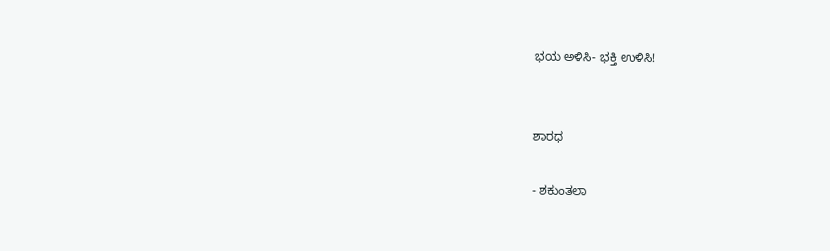ಭಯ ಅಳಿಸಿ- ಭಕ್ತಿ ಉಳಿಸಿ!


ಶಾರಧ

- ಶಕುಂತಲಾ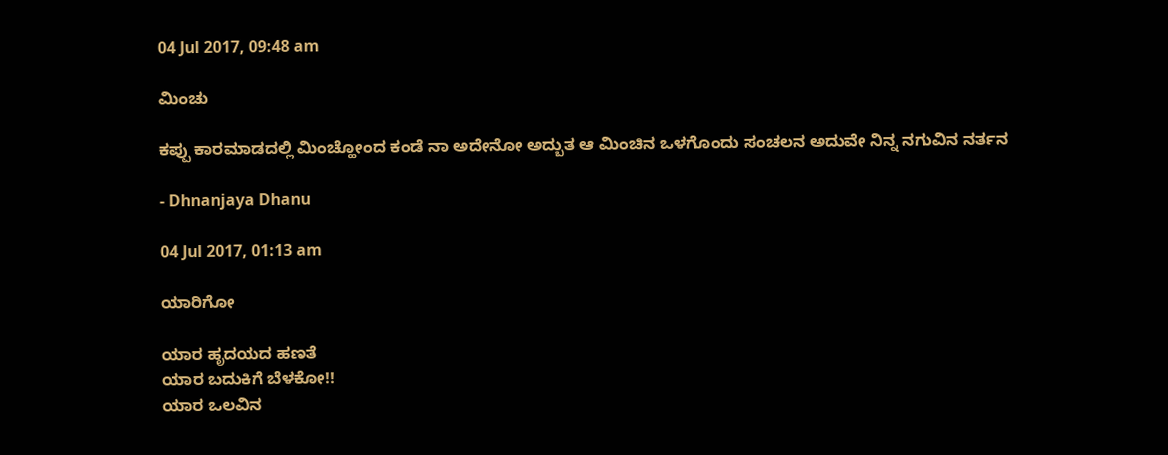04 Jul 2017, 09:48 am

ಮಿಂಚು

ಕಪ್ಪು ಕಾರಮಾಡದಲ್ಲಿ ಮಿಂಚ್ಹೋಂದ ಕಂಡೆ ನಾ ಅದೇನೋ ಅದ್ಬುತ ಆ ಮಿಂಚಿನ ಒಳಗೊಂದು ಸಂಚಲನ ಅದುವೇ ನಿನ್ನ ನಗುವಿನ ನರ್ತನ

- Dhnanjaya Dhanu

04 Jul 2017, 01:13 am

ಯಾರಿಗೋ

ಯಾರ ಹೃದಯದ ಹಣತೆ
ಯಾರ ಬದುಕಿಗೆ ಬೆಳಕೋ!!
ಯಾರ ಒಲವಿನ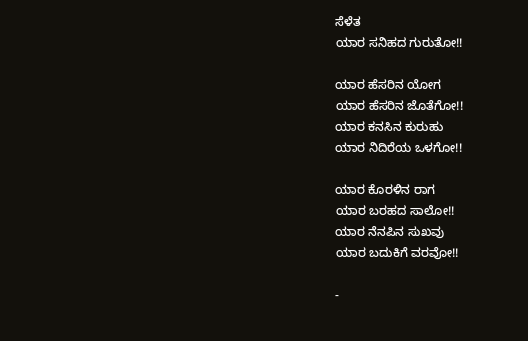ಸೆಳೆತ
ಯಾರ ಸನಿಹದ ಗುರುತೋ!!

ಯಾರ ಹೆಸರಿನ ಯೋಗ
ಯಾರ ಹೆಸರಿನ ಜೊತೆಗೋ!!
ಯಾರ ಕನಸಿನ ಕುರುಹು
ಯಾರ ನಿದಿರೆಯ ಒಳಗೋ!!

ಯಾರ ಕೊರಳಿನ ರಾಗ
ಯಾರ ಬರಹದ ಸಾಲೋ!!
ಯಾರ ನೆನಪಿನ ಸುಖವು
ಯಾರ ಬದುಕಿಗೆ ವರವೋ!!

-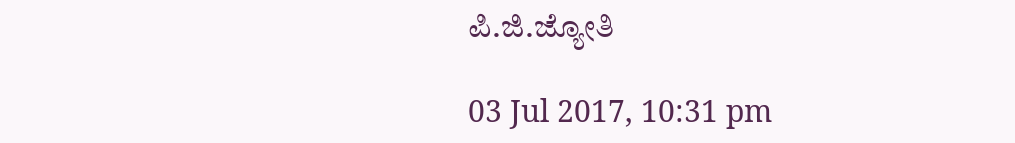ಪಿ.ಜಿ.ಜ್ಯೋತಿ

03 Jul 2017, 10:31 pm